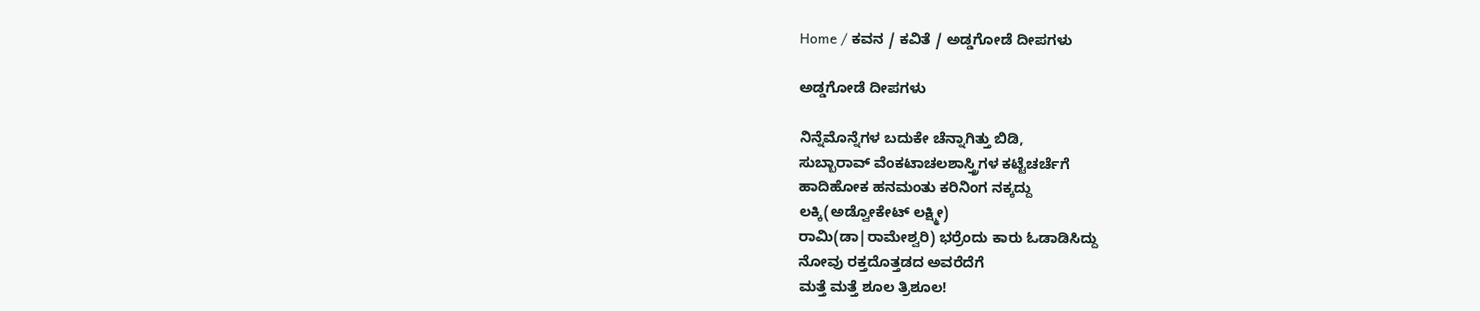Home / ಕವನ / ಕವಿತೆ / ಅಡ್ಡಗೋಡೆ ದೀಪಗಳು

ಅಡ್ಡಗೋಡೆ ದೀಪಗಳು

ನಿನ್ನೆಮೊನ್ನೆಗಳ ಬದುಕೇ ಚೆನ್ನಾಗಿತ್ತು ಬಿಡಿ,
ಸುಬ್ಬಾರಾವ್ ವೆಂಕಟಾಚಲಶಾಸ್ತ್ರಿಗಳ ಕಟ್ಟೆಚರ್ಚೆಗೆ
ಹಾದಿಹೋಕ ಹನಮಂತು ಕರಿನಿಂಗ ನಕ್ಕದ್ದು
ಲಕ್ಕಿ(ಅಡ್ವೋಕೇಟ್ ಲಕ್ಷ್ಮೀ)
ರಾಮಿ(ಡಾ|ರಾಮೇಶ್ವರಿ) ಭರ್ರೆಂದು ಕಾರು ಓಡಾಡಿಸಿದ್ದು
ನೋವು ರಕ್ತದೊತ್ತಡದ ಅವರೆದೆಗೆ
ಮತ್ತೆ ಮತ್ತೆ ಶೂಲ ತ್ರಿಶೂಲ!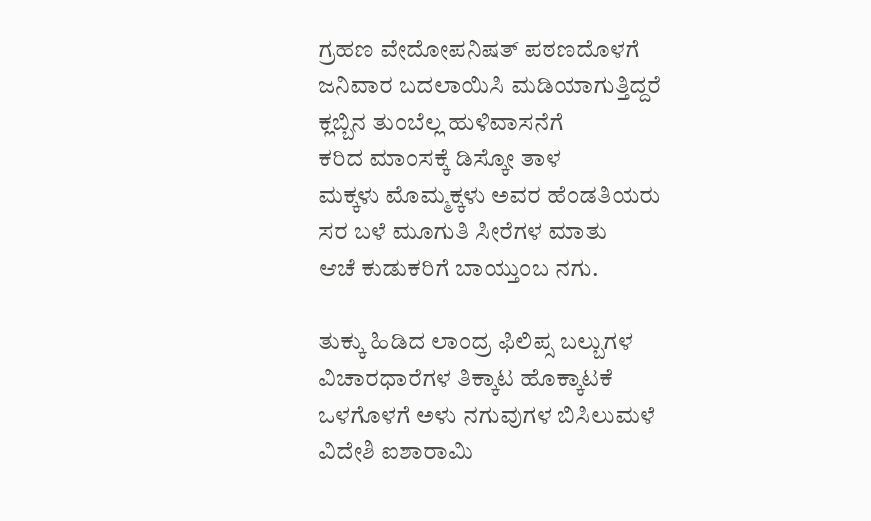ಗ್ರಹಣ ವೇದೋಪನಿಷತ್ ಪಠಣದೊಳಗೆ
ಜನಿವಾರ ಬದಲಾಯಿಸಿ ಮಡಿಯಾಗುತ್ತಿದ್ದರೆ
ಕ್ಲಬ್ಬಿನ ತುಂಬೆಲ್ಲ ಹುಳಿವಾಸನೆಗೆ
ಕರಿದ ಮಾಂಸಕ್ಕೆ ಡಿಸ್ಕೋ ತಾಳ
ಮಕ್ಕಳು ಮೊಮ್ಮಕ್ಕಳು ಅವರ ಹೆಂಡತಿಯರು
ಸರ ಬಳೆ ಮೂಗುತಿ ಸೀರೆಗಳ ಮಾತು
ಆಚೆ ಕುಡುಕರಿಗೆ ಬಾಯ್ತುಂಬ ನಗು.

ತುಕ್ಕು ಹಿಡಿದ ಲಾಂದ್ರ ಫಿಲಿಪ್ಸ ಬಲ್ಬುಗಳ
ವಿಚಾರಧಾರೆಗಳ ತಿಕ್ಕಾಟ ಹೊಕ್ಕಾಟಕೆ
ಒಳಗೊಳಗೆ ಅಳು ನಗುವುಗಳ ಬಿಸಿಲುಮಳೆ
ವಿದೇಶಿ ಐಶಾರಾಮಿ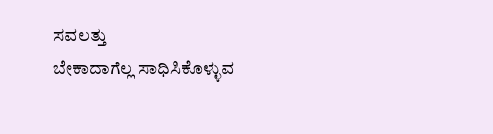ಸವಲತ್ತು
ಬೇಕಾದಾಗೆಲ್ಲ ಸಾಧಿಸಿಕೊಳ್ಳುವ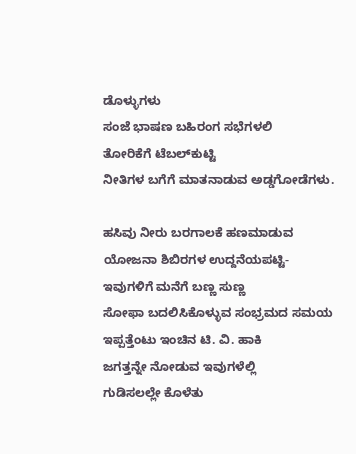ಡೊಳ್ಳುಗಳು
ಸಂಜೆ ಭಾಷಣ ಬಹಿರಂಗ ಸಭೆಗಳಲಿ
ತೋರಿಕೆಗೆ ಟೆಬಲ್‌ಕುಟ್ಟಿ
ನೀತಿಗಳ ಬಗೆಗೆ ಮಾತನಾಡುವ ಅಡ್ಡಗೋಡೆಗಳು.

ಹಸಿವು ನೀರು ಬರಗಾಲಕೆ ಹಣಮಾಡುವ
ಯೋಜನಾ ಶಿಬಿರಗಳ ಉದ್ದನೆಯಪಟ್ಟಿ-
ಇವುಗಳಿಗೆ ಮನೆಗೆ ಬಣ್ಣ ಸುಣ್ಣ
ಸೋಫಾ ಬದಲಿಸಿಕೊಳ್ಳುವ ಸಂಭ್ರಮದ ಸಮಯ
ಇಪ್ಪತ್ತೆಂಟು ಇಂಚಿನ ಟಿ. ವಿ. ಹಾಕಿ
ಜಗತ್ತನ್ನೇ ನೋಡುವ ಇವುಗಳೆಲ್ಲಿ
ಗುಡಿಸಲಲ್ಲೇ ಕೊಳೆತು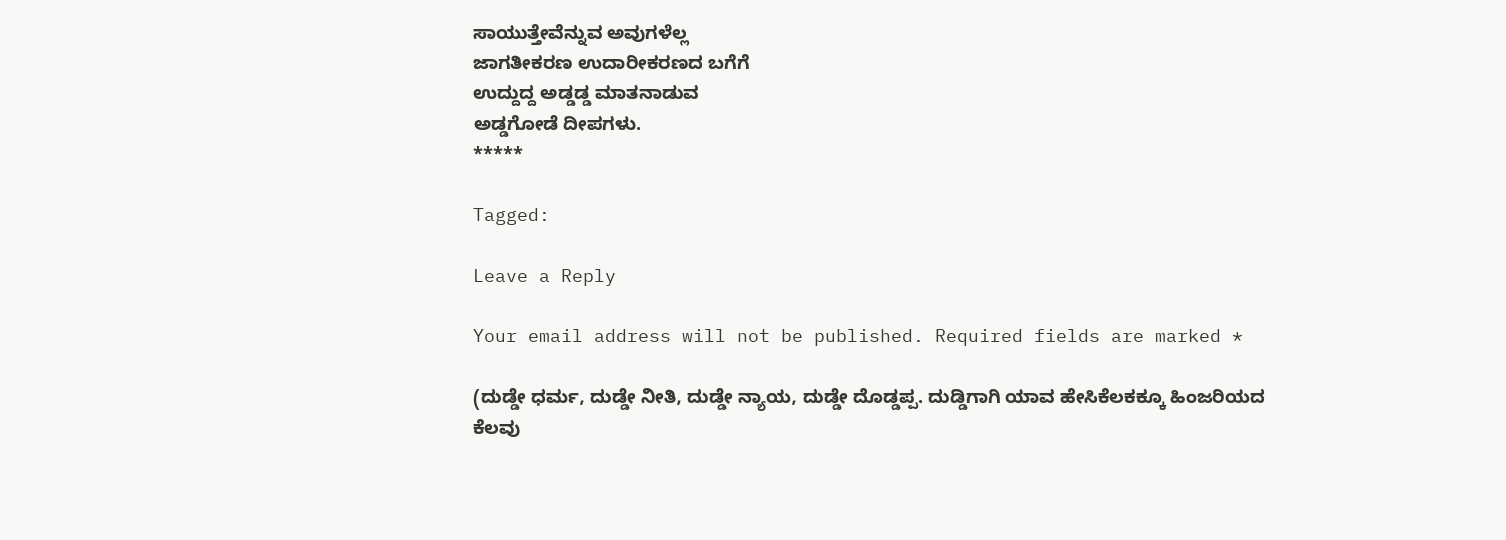ಸಾಯುತ್ತೇವೆನ್ನುವ ಅವುಗಳೆಲ್ಲ
ಜಾಗತೀಕರಣ ಉದಾರೀಕರಣದ ಬಗೆಗೆ
ಉದ್ದುದ್ದ ಅಡ್ಡಡ್ಡ ಮಾತನಾಡುವ
ಅಡ್ಡಗೋಡೆ ದೀಪಗಳು.
*****

Tagged:

Leave a Reply

Your email address will not be published. Required fields are marked *

(ದುಡ್ಡೇ ಧರ್ಮ, ದುಡ್ಡೇ ನೀತಿ, ದುಡ್ಡೇ ನ್ಯಾಯ, ದುಡ್ಡೇ ದೊಡ್ಡಪ್ಪ. ದುಡ್ಡಿಗಾಗಿ ಯಾವ ಹೇಸಿಕೆಲಕಕ್ಕೂ ಹಿಂಜರಿಯದ ಕೆಲವು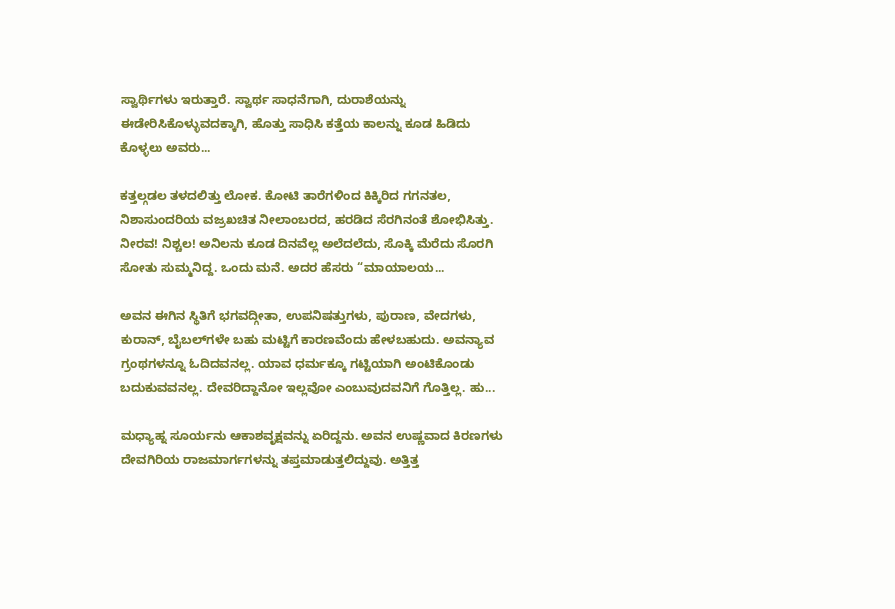ಸ್ವಾರ್ಥಿಗಳು ಇರುತ್ತಾರೆ. ಸ್ವಾರ್ಥ ಸಾಧನೆಗಾಗಿ, ದುರಾಶೆಯನ್ನು ಈಡೇರಿಸಿಕೊಳ್ಳುವದಕ್ಕಾಗಿ, ಹೊತ್ತು ಸಾಧಿಸಿ ಕತ್ತೆಯ ಕಾಲನ್ನು ಕೂಡ ಹಿಡಿದು ಕೊಳ್ಳಲು ಅವರು...

ಕತ್ತಲ್ಗಡಲ ತಳದಲಿತ್ತು ಲೋಕ. ಕೋಟಿ ತಾರೆಗಳಿಂದ ಕಿಕ್ಕಿರಿದ ಗಗನತಲ, ನಿಶಾಸುಂದರಿಯ ವಜ್ರಖಚಿತ ನೀಲಾಂಬರದ, ಹರಡಿದ ಸೆರಗಿನಂತೆ ಶೋಭಿಸಿತ್ತು. ನೀರವ! ನಿಶ್ಚಲ! ಅನಿಲನು ಕೂಡ ದಿನವೆಲ್ಲ ಅಲೆದಲೆದು, ಸೊಕ್ಕಿ ಮೆರೆದು ಸೊರಗಿ ಸೋತು ಸುಮ್ಮನಿದ್ದ. ಒಂದು ಮನೆ. ಅದರ ಹೆಸರು “ಮಾಯಾಲಯ...

ಅವನ ಈಗಿನ ಸ್ಥಿತಿಗೆ ಭಗವದ್ಗೀತಾ, ಉಪನಿಷತ್ತುಗಳು, ಪುರಾಣ, ವೇದಗಳು, ಕುರಾನ್, ಬೈಬಲ್‌ಗಳೇ ಬಹು ಮಟ್ಟಿಗೆ ಕಾರಣವೆಂದು ಹೇಳಬಹುದು. ಅವನ್ಯಾವ ಗ್ರಂಥಗಳನ್ನೂ ಓದಿದವನಲ್ಲ. ಯಾವ ಧರ್ಮಕ್ಕೂ ಗಟ್ಟಿಯಾಗಿ ಅಂಟಿಕೊಂಡು ಬದುಕುವವನಲ್ಲ. ದೇವರಿದ್ದಾನೋ ಇಲ್ಲವೋ ಎಂಬುವುದವನಿಗೆ ಗೊತ್ತಿಲ್ಲ. ಹು...

ಮಧ್ಯಾಹ್ನ ಸೂರ್ಯನು ಆಕಾಶವೃಕ್ಷವನ್ನು ಏರಿದ್ದನು. ಅವನ ಉಷ್ಣವಾದ ಕಿರಣಗಳು ದೇವಗಿರಿಯ ರಾಜಮಾರ್ಗಗಳನ್ನು ತಪ್ತಮಾಡುತ್ತಲಿದ್ದುವು. ಅತ್ತಿತ್ತ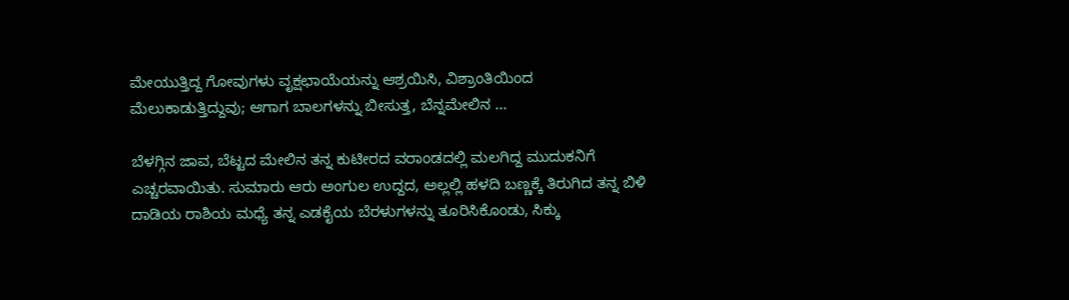ಮೇಯುತ್ತಿದ್ದ ಗೋವುಗಳು ವೃಕ್ಷಛಾಯೆಯನ್ನು ಆಶ್ರಯಿಸಿ, ವಿಶ್ರಾಂತಿಯಿಂದ ಮೆಲುಕಾಡುತ್ತಿದ್ದುವು; ಆಗಾಗ ಬಾಲಗಳನ್ನು ಬೀಸುತ್ತ, ಬೆನ್ನಮೇಲಿನ ...

ಬೆಳಗ್ಗಿನ ಜಾವ, ಬೆಟ್ಟದ ಮೇಲಿನ ತನ್ನ ಕುಟೀರದ ವರಾಂಡದಲ್ಲಿ ಮಲಗಿದ್ದ ಮುದುಕನಿಗೆ ಎಚ್ಚರವಾಯಿತು. ಸುಮಾರು ಆರು ಅಂಗುಲ ಉದ್ದದ, ಅಲ್ಲಲ್ಲಿ ಹಳದಿ ಬಣ್ಣಕ್ಕೆ ತಿರುಗಿದ ತನ್ನ ಬಿಳಿ ದಾಡಿಯ ರಾಶಿಯ ಮಧ್ಯೆ ತನ್ನ ಎಡಕೈಯ ಬೆರಳುಗಳನ್ನು ತೂರಿಸಿಕೊಂಡು, ಸಿಕ್ಕು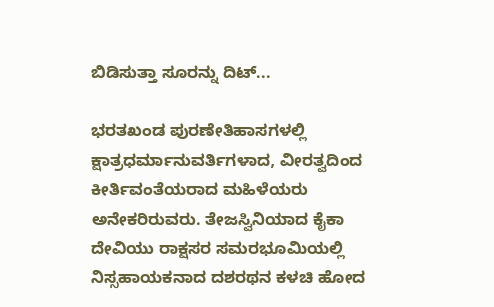ಬಿಡಿಸುತ್ತಾ ಸೂರನ್ನು ದಿಟ್...

ಭರತಖಂಡ ಪುರಣೇತಿಹಾಸಗಳಲ್ಲಿ ಕ್ಷಾತ್ರಧರ್ಮಾನುವರ್ತಿಗಳಾದ, ವೀರತ್ವದಿಂದ ಕೀರ್ತಿವಂತೆಯರಾದ ಮಹಿಳೆಯರು ಅನೇಕರಿರುವರು. ತೇಜಸ್ವಿನಿಯಾದ ಕೈಕಾ ದೇವಿಯು ರಾಕ್ಷಸರ ಸಮರಭೂಮಿಯಲ್ಲಿ ನಿಸ್ಸಹಾಯಕನಾದ ದಶರಥನ ಕಳಚಿ ಹೋದ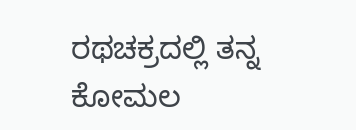ರಥಚಕ್ರದಲ್ಲಿ ತನ್ನ ಕೋಮಲ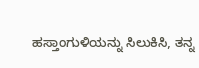ಹಸ್ತಾಂಗುಳಿಯನ್ನು ಸಿಲುಕಿಸಿ, ತನ್ನ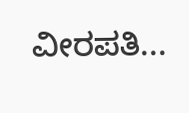ವೀರಪತಿ...